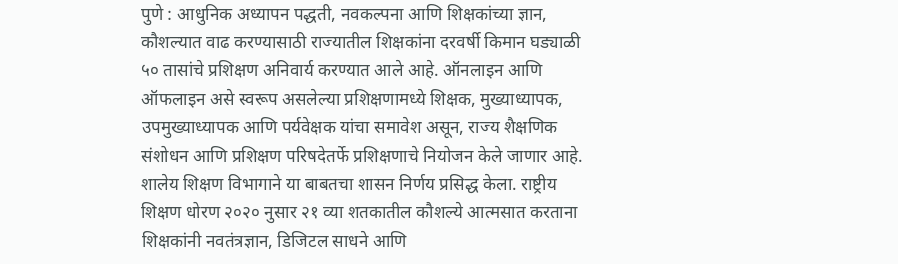पुणे : आधुनिक अध्यापन पद्धती, नवकल्पना आणि शिक्षकांच्या ज्ञान, कौशल्यात वाढ करण्यासाठी राज्यातील शिक्षकांना दरवर्षी किमान घड्याळी ५० तासांचे प्रशिक्षण अनिवार्य करण्यात आले आहे. ऑनलाइन आणि ऑफलाइन असे स्वरूप असलेल्या प्रशिक्षणामध्ये शिक्षक, मुख्याध्यापक, उपमुख्याध्यापक आणि पर्यवेक्षक यांचा समावेश असून, राज्य शैक्षणिक संशोधन आणि प्रशिक्षण परिषदेतर्फे प्रशिक्षणाचे नियोजन केले जाणार आहे.
शालेय शिक्षण विभागाने या बाबतचा शासन निर्णय प्रसिद्ध केला. राष्ट्रीय शिक्षण धोरण २०२० नुसार २१ व्या शतकातील कौशल्ये आत्मसात करताना शिक्षकांनी नवतंत्रज्ञान, डिजिटल साधने आणि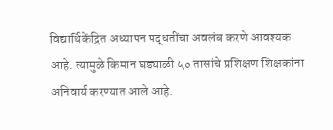विद्यार्थिकेंद्रित अध्यापन पद्धतींचा अवलंब करणे आवश्यक आहे. त्यामुळे किमान घड्याळी ५० तासांचे प्रशिक्षण शिक्षकांना अनिवार्य करण्यात आले आहे.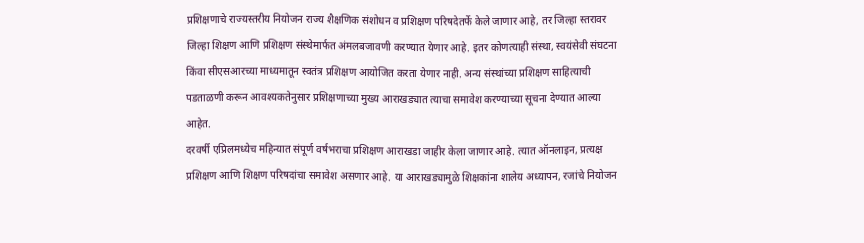प्रशिक्षणाचे राज्यस्तरीय नियोजन राज्य शैक्षणिक संशोधन व प्रशिक्षण परिषदेतर्फे केले जाणार आहे, तर जिल्हा स्तरावर जिल्हा शिक्षण आणि प्रशिक्षण संस्थेमार्फत अंमलबजावणी करण्यात येणार आहे. इतर कोणत्याही संस्था, स्वयंसेवी संघटना किंवा सीएसआरच्या माध्यमातून स्वतंत्र प्रशिक्षण आयोजित करता येणार नाही. अन्य संस्थांच्या प्रशिक्षण साहित्याची पडताळणी करून आवश्यकतेनुसार प्रशिक्षणाच्या मुख्य आराखड्यात त्याचा समावेश करण्याच्या सूचना देण्यात आल्या आहेत.
दरवर्षी एप्रिलमध्येच महिन्यात संपूर्ण वर्षभराचा प्रशिक्षण आराखडा जाहीर केला जाणार आहे. त्यात ऑनलाइन, प्रत्यक्ष प्रशिक्षण आणि शिक्षण परिषदांचा समावेश असणार आहे. या आराखड्यामुळे शिक्षकांना शालेय अध्यापन, रजांचे नियोजन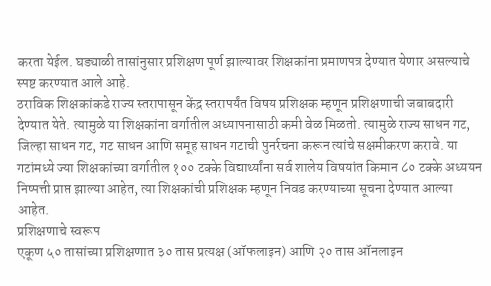करता येईल. घड्याळी तासांनुसार प्रशिक्षण पूर्ण झाल्यावर शिक्षकांना प्रमाणपत्र देण्यात येणार असल्याचे स्पष्ट करण्यात आले आहे.
ठराविक शिक्षकांकडे राज्य स्तरापासून केंद्र स्तरापर्यंत विषय प्रशिक्षक म्हणून प्रशिक्षणाची जबाबदारी देण्यात येते. त्यामुळे या शिक्षकांना वर्गातील अध्यापनासाठी कमी वेळ मिळतो. त्यामुळे राज्य साधन गट, जिल्हा साधन गट, गट साधन आणि समूह साधन गटाची पुनर्रचना करून त्यांचे सक्षमीकरण करावे. या गटांमध्ये ज्या शिक्षकांच्या वर्गातील १०० टक्के विद्यार्थ्यांना सर्व शालेय विषयांत किमान ८० टक्के अध्ययन निष्पत्ती प्राप्त झाल्या आहेत, त्या शिक्षकांची प्रशिक्षक म्हणून निवड करण्याच्या सूचना देण्यात आल्या आहेत.
प्रशिक्षणाचे स्वरूप
एकूण ५० तासांच्या प्रशिक्षणात ३० तास प्रत्यक्ष (ऑफलाइन) आणि २० तास ऑनलाइन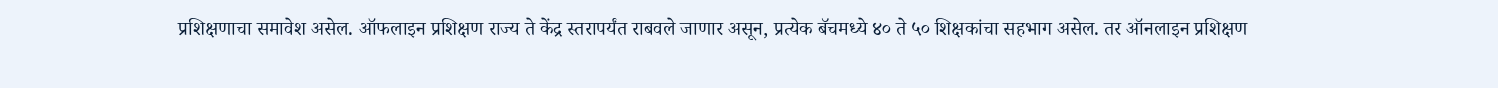प्रशिक्षणाचा समावेश असेल. ऑफलाइन प्रशिक्षण राज्य ते केंद्र स्तरापर्यंत राबवले जाणार असून, प्रत्येक बॅचमध्ये ४० ते ५० शिक्षकांचा सहभाग असेल. तर ऑनलाइन प्रशिक्षण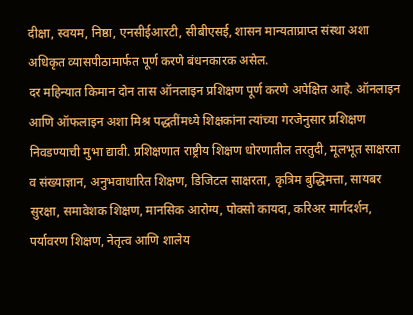दीक्षा, स्वयम, निष्ठा, एनसीईआरटी, सीबीएसई, शासन मान्यताप्राप्त संस्था अशा अधिकृत व्यासपीठामार्फत पूर्ण करणे बंधनकारक असेल.
दर महिन्यात किमान दोन तास ऑनलाइन प्रशिक्षण पूर्ण करणे अपेक्षित आहे. ऑनलाइन आणि ऑफलाइन अशा मिश्र पद्धतींमध्ये शिक्षकांना त्यांच्या गरजेनुसार प्रशिक्षण निवडण्याची मुभा द्यावी. प्रशिक्षणात राष्ट्रीय शिक्षण धोरणातील तरतुदी, मूलभूत साक्षरता व संख्याज्ञान, अनुभवाधारित शिक्षण, डिजिटल साक्षरता, कृत्रिम बुद्धिमत्ता, सायबर सुरक्षा, समावेशक शिक्षण, मानसिक आरोग्य, पोक्सो कायदा, करिअर मार्गदर्शन, पर्यावरण शिक्षण, नेतृत्व आणि शालेय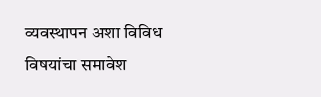व्यवस्थापन अशा विविध विषयांचा समावेश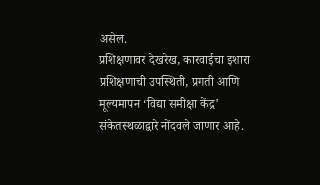असेल.
प्रशिक्षणावर देखरेख, कारवाईचा इशारा
प्रशिक्षणाची उपस्थिती, प्रगती आणि मूल्यमापन ‘विद्या समीक्षा केंद्र’ संकेतस्थळाद्वारे नोंदवले जाणार आहे.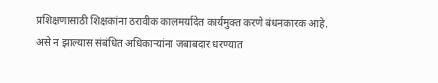प्रशिक्षणासाठी शिक्षकांना ठरावीक कालमर्यादेत कार्यमुक्त करणे बंधनकारक आहे. असे न झाल्यास संबंधित अधिकाऱ्यांना जबाबदार धरण्यात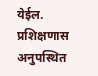येईल.
प्रशिक्षणास अनुपस्थित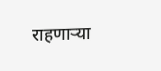राहणाऱ्या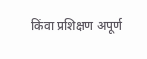किंवा प्रशिक्षण अपूर्ण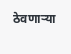ठेवणाऱ्या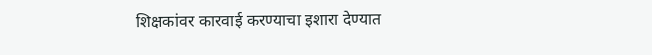शिक्षकांवर कारवाई करण्याचा इशारा देण्यात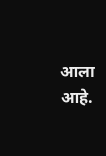आला आहे.